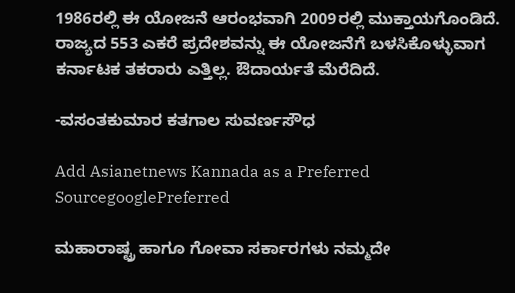1986ರಲ್ಲಿ ಈ ಯೋಜನೆ ಆರಂಭವಾಗಿ 2009ರಲ್ಲಿ ಮುಕ್ತಾಯಗೊಂಡಿದೆ. ರಾಜ್ಯದ 553 ಎಕರೆ ಪ್ರದೇಶವನ್ನು ಈ ಯೋಜನೆಗೆ ಬಳಸಿಕೊಳ್ಳುವಾಗ ಕರ್ನಾಟಕ ತಕರಾರು ಎತ್ತಿಲ್ಲ. ಔದಾರ್ಯತೆ ಮೆರೆದಿದೆ.

-ವಸಂತಕುಮಾರ ಕತಗಾಲ ಸುವರ್ಣಸೌಧ

Add Asianetnews Kannada as a Preferred SourcegooglePreferred

ಮಹಾರಾಷ್ಟ್ರ ಹಾಗೂ ಗೋವಾ ಸರ್ಕಾರಗಳು ನಮ್ಮದೇ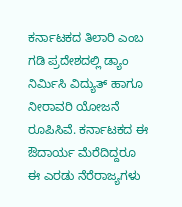ಕರ್ನಾಟಕದ ತಿಲಾರಿ ಎಂಬ ಗಡಿ ಪ್ರದೇಶದಲ್ಲಿ ಡ್ಯಾಂ ನಿರ್ಮಿಸಿ ವಿದ್ಯುತ್ ಹಾಗೂ ನೀರಾವರಿ ಯೋಜನೆ ರೂಪಿಸಿವೆ. ಕರ್ನಾಟಕದ ಈ ಔದಾರ್ಯ ಮೆರೆದಿದ್ದರೂ ಈ ಎರಡು ನೆರೆರಾಜ್ಯಗಳು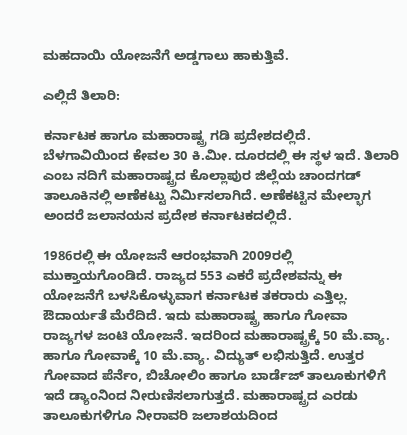ಮಹದಾಯಿ ಯೋಜನೆಗೆ ಅಡ್ಡಗಾಲು ಹಾಕುತ್ತಿವೆ.

ಎಲ್ಲಿದೆ ತಿಲಾರಿ:

ಕರ್ನಾಟಕ ಹಾಗೂ ಮಹಾರಾಷ್ಟ್ರ ಗಡಿ ಪ್ರದೇಶದಲ್ಲಿದೆ. ಬೆಳಗಾವಿಯಿಂದ ಕೇವಲ 30 ಕಿ.ಮೀ. ದೂರದಲ್ಲಿ ಈ ಸ್ಥಳ ಇದೆ. ತಿಲಾರಿ ಎಂಬ ನದಿಗೆ ಮಹಾರಾಷ್ಟ್ರದ ಕೊಲ್ಲಾಪುರ ಜಿಲ್ಲೆಯ ಚಾಂದಗಡ್ ತಾಲೂಕಿನಲ್ಲಿ ಅಣೆಕಟ್ಟು ನಿರ್ಮಿಸಲಾಗಿದೆ. ಅಣೆಕಟ್ಟಿನ ಮೇಲ್ಭಾಗ ಅಂದರೆ ಜಲಾನಯನ ಪ್ರದೇಶ ಕರ್ನಾಟಕದಲ್ಲಿದೆ.

1986ರಲ್ಲಿ ಈ ಯೋಜನೆ ಆರಂಭವಾಗಿ 2009ರಲ್ಲಿ ಮುಕ್ತಾಯಗೊಂಡಿದೆ. ರಾಜ್ಯದ 553 ಎಕರೆ ಪ್ರದೇಶವನ್ನು ಈ ಯೋಜನೆಗೆ ಬಳಸಿಕೊಳ್ಳುವಾಗ ಕರ್ನಾಟಕ ತಕರಾರು ಎತ್ತಿಲ್ಲ. ಔದಾರ್ಯತೆ ಮೆರೆದಿದೆ. ಇದು ಮಹಾರಾಷ್ಟ್ರ ಹಾಗೂ ಗೋವಾ ರಾಜ್ಯಗಳ ಜಂಟಿ ಯೋಜನೆ. ಇದರಿಂದ ಮಹಾರಾಷ್ಟ್ರಕ್ಕೆ 50 ಮೆ.ವ್ಯಾ. ಹಾಗೂ ಗೋವಾಕ್ಕೆ 10 ಮೆ.ವ್ಯಾ. ವಿದ್ಯುತ್ ಲಭಿಸುತ್ತಿದೆ. ಉತ್ತರ ಗೋವಾದ ಪೆರ್ನೆಂ, ಬಿಚೋಲಿಂ ಹಾಗೂ ಬಾರ್ಡೆಜ್ ತಾಲೂಕುಗಳಿಗೆ ಇದೆ ಡ್ಯಾಂನಿಂದ ನೀರುಣಿಸಲಾಗುತ್ತದೆ. ಮಹಾರಾಷ್ಟ್ರದ ಎರಡು ತಾಲೂಕುಗಳಿಗೂ ನೀರಾವರಿ ಜಲಾಶಯದಿಂದ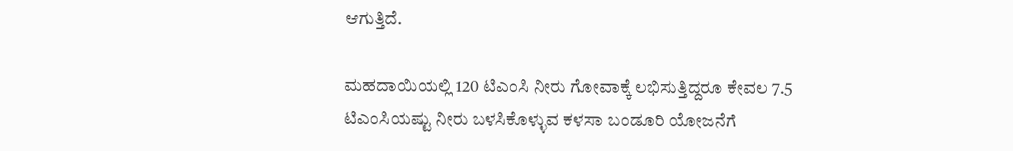ಆಗುತ್ತಿದೆ.

ಮಹದಾಯಿಯಲ್ಲಿ 120 ಟಿಎಂಸಿ ನೀರು ಗೋವಾಕ್ಕೆ ಲಭಿಸುತ್ತಿದ್ದರೂ ಕೇವಲ 7.5 ಟಿಎಂಸಿಯಷ್ಟು ನೀರು ಬಳಸಿಕೊಳ್ಳುವ ಕಳಸಾ ಬಂಡೂರಿ ಯೋಜನೆಗೆ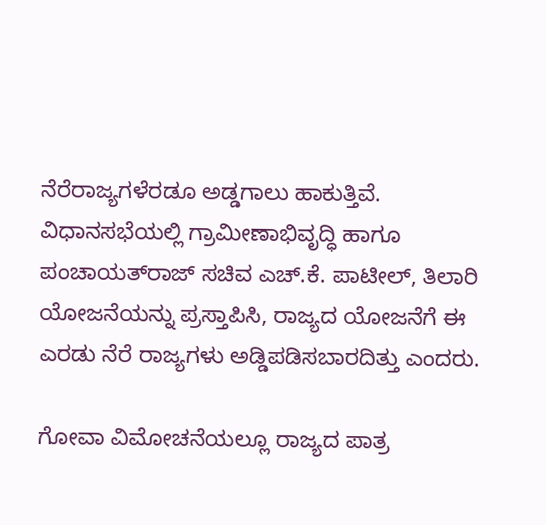ನೆರೆರಾಜ್ಯಗಳೆರಡೂ ಅಡ್ಡಗಾಲು ಹಾಕುತ್ತಿವೆ. ವಿಧಾನಸಭೆಯಲ್ಲಿ ಗ್ರಾಮೀಣಾಭಿವೃದ್ಧಿ ಹಾಗೂ ಪಂಚಾಯತ್‌ರಾಜ್ ಸಚಿವ ಎಚ್.ಕೆ. ಪಾಟೀಲ್, ತಿಲಾರಿ ಯೋಜನೆಯನ್ನು ಪ್ರಸ್ತಾಪಿಸಿ, ರಾಜ್ಯದ ಯೋಜನೆಗೆ ಈ ಎರಡು ನೆರೆ ರಾಜ್ಯಗಳು ಅಡ್ಡಿಪಡಿಸಬಾರದಿತ್ತು ಎಂದರು.

ಗೋವಾ ವಿಮೋಚನೆಯಲ್ಲೂ ರಾಜ್ಯದ ಪಾತ್ರ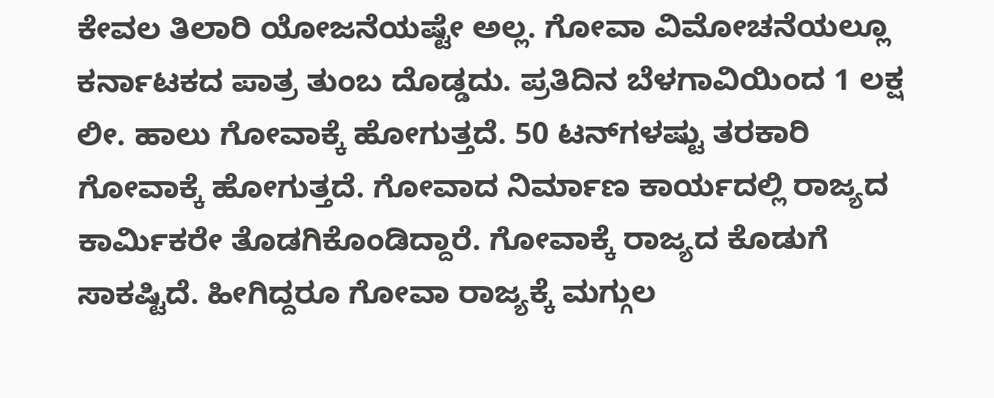ಕೇವಲ ತಿಲಾರಿ ಯೋಜನೆಯಷ್ಟೇ ಅಲ್ಲ. ಗೋವಾ ವಿಮೋಚನೆಯಲ್ಲೂ ಕರ್ನಾಟಕದ ಪಾತ್ರ ತುಂಬ ದೊಡ್ಡದು. ಪ್ರತಿದಿನ ಬೆಳಗಾವಿಯಿಂದ 1 ಲಕ್ಷ ಲೀ. ಹಾಲು ಗೋವಾಕ್ಕೆ ಹೋಗುತ್ತದೆ. 50 ಟನ್‌ಗಳಷ್ಟು ತರಕಾರಿ ಗೋವಾಕ್ಕೆ ಹೋಗುತ್ತದೆ. ಗೋವಾದ ನಿರ್ಮಾಣ ಕಾರ್ಯದಲ್ಲಿ ರಾಜ್ಯದ ಕಾರ್ಮಿಕರೇ ತೊಡಗಿಕೊಂಡಿದ್ದಾರೆ. ಗೋವಾಕ್ಕೆ ರಾಜ್ಯದ ಕೊಡುಗೆ ಸಾಕಷ್ಟಿದೆ. ಹೀಗಿದ್ದರೂ ಗೋವಾ ರಾಜ್ಯಕ್ಕೆ ಮಗ್ಗುಲ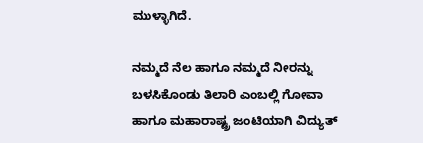ಮುಳ್ಳಾಗಿದೆ.

ನಮ್ಮದೆ ನೆಲ ಹಾಗೂ ನಮ್ಮದೆ ನೀರನ್ನು ಬಳಸಿಕೊಂಡು ತಿಲಾರಿ ಎಂಬಲ್ಲಿ ಗೋವಾ ಹಾಗೂ ಮಹಾರಾಷ್ಟ್ರ ಜಂಟಿಯಾಗಿ ವಿದ್ಯುತ್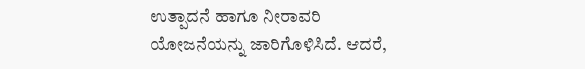ಉತ್ಪಾದನೆ ಹಾಗೂ ನೀರಾವರಿ ಯೋಜನೆಯನ್ನು ಜಾರಿಗೊಳಿಸಿದೆ. ಆದರೆ,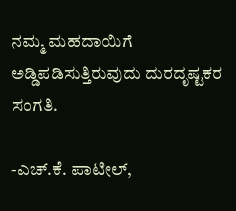ನಮ್ಮ ಮಹದಾಯಿಗೆ ಅಡ್ಡಿಪಡಿಸುತ್ತಿರುವುದು ದುರದೃಷ್ಟಕರ ಸಂಗತಿ.

-ಎಚ್.ಕೆ. ಪಾಟೀಲ್,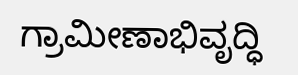ಗ್ರಾಮೀಣಾಭಿವೃದ್ಧಿ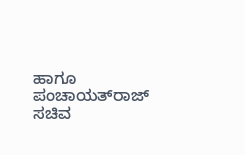ಹಾಗೂ ಪಂಚಾಯತ್‌ರಾಜ್ ಸಚಿವ